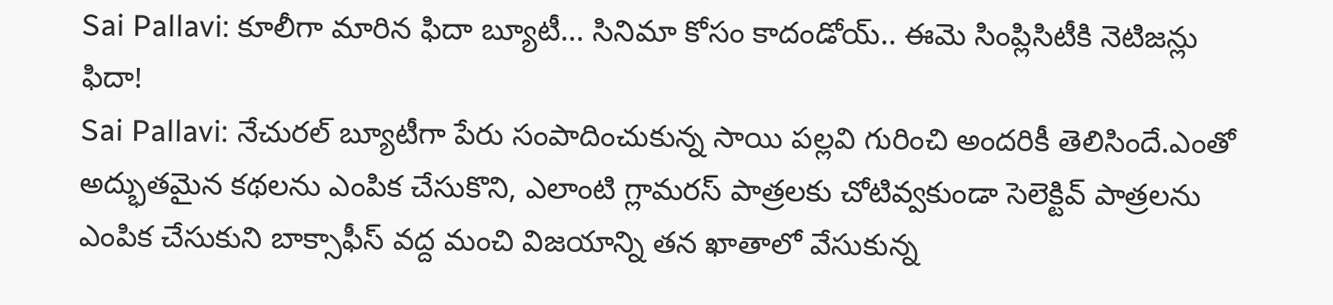Sai Pallavi: కూలీగా మారిన ఫిదా బ్యూటీ… సినిమా కోసం కాదండోయ్.. ఈమె సింప్లిసిటీకి నెటిజన్లు ఫిదా!
Sai Pallavi: నేచురల్ బ్యూటీగా పేరు సంపాదించుకున్న సాయి పల్లవి గురించి అందరికీ తెలిసిందే.ఎంతో అద్భుతమైన కథలను ఎంపిక చేసుకొని, ఎలాంటి గ్లామరస్ పాత్రలకు చోటివ్వకుండా సెలెక్టివ్ పాత్రలను ఎంపిక చేసుకుని బాక్సాఫీస్ వద్ద మంచి విజయాన్ని తన ఖాతాలో వేసుకున్న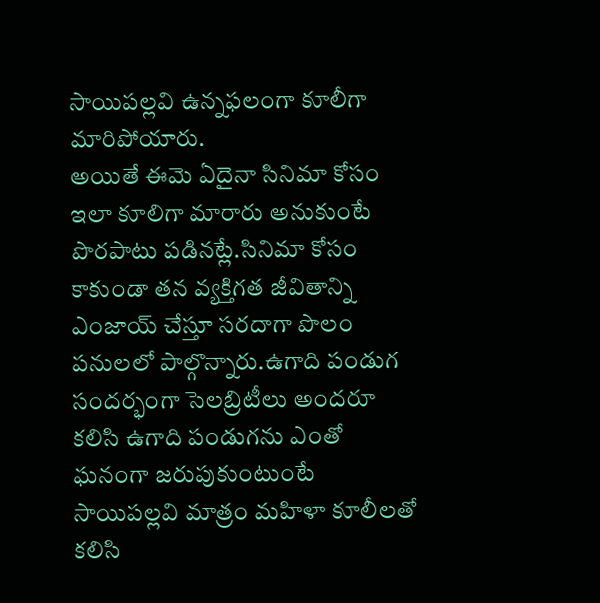సాయిపల్లవి ఉన్నఫలంగా కూలీగా మారిపోయారు.
అయితే ఈమె ఏదైనా సినిమా కోసం ఇలా కూలిగా మారారు అనుకుంటే పొరపాటు పడినట్లే.సినిమా కోసం కాకుండా తన వ్యక్తిగత జీవితాన్ని ఎంజాయ్ చేస్తూ సరదాగా పొలం పనులలో పాల్గొన్నారు.ఉగాది పండుగ సందర్భంగా సెలబ్రిటీలు అందరూ కలిసి ఉగాది పండుగను ఎంతో ఘనంగా జరుపుకుంటుంటే సాయిపల్లవి మాత్రం మహిళా కూలీలతో కలిసి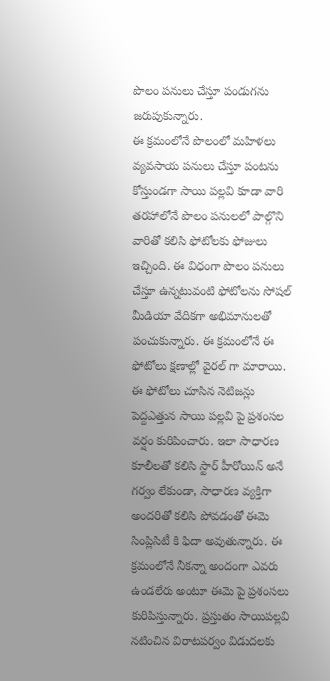పొలం పనులు చేస్తూ పండుగను జరుపుకున్నారు.
ఈ క్రమంలోనే పొలంలో మహిళలు వ్యవసాయ పనులు చేస్తూ పంటను కోస్తుండగా సాయి పల్లవి కూడా వారి తరహాలోనే పొలం పనులలో పాల్గొని వారితో కలిసి ఫోటోలకు ఫోజులు ఇచ్చింది. ఈ విధంగా పొలం పనులు చేస్తూ ఉన్నటువంటి ఫోటోలను సోషల్ మీడియా వేదికగా అభిమానులతో పంచుకున్నారు. ఈ క్రమంలోనే ఈ ఫోటోలు క్షణాల్లో వైరల్ గా మారాయి.
ఈ ఫోటోలు చూసిన నెటిజన్లు పెద్దఎత్తున సాయి పల్లవి పై ప్రశంసల వర్షం కురిపించారు. ఇలా సాధారణ కూలీలతో కలిసి స్టార్ హీరోయిన్ అనే గర్వం లేకుండా, సాధారణ వ్యక్తిగా అందరితో కలిసి పోవడంతో ఈమె సింప్లిసిటీ కి ఫిదా అవుతున్నారు. ఈ క్రమంలోనే నీకన్నా అందంగా ఎవరు ఉండలేరు అంటూ ఈమె పై ప్రశంసలు కురిపిస్తున్నారు. ప్రస్తుతం సాయిపల్లవి నటించిన విరాటపర్వం విడుదలకు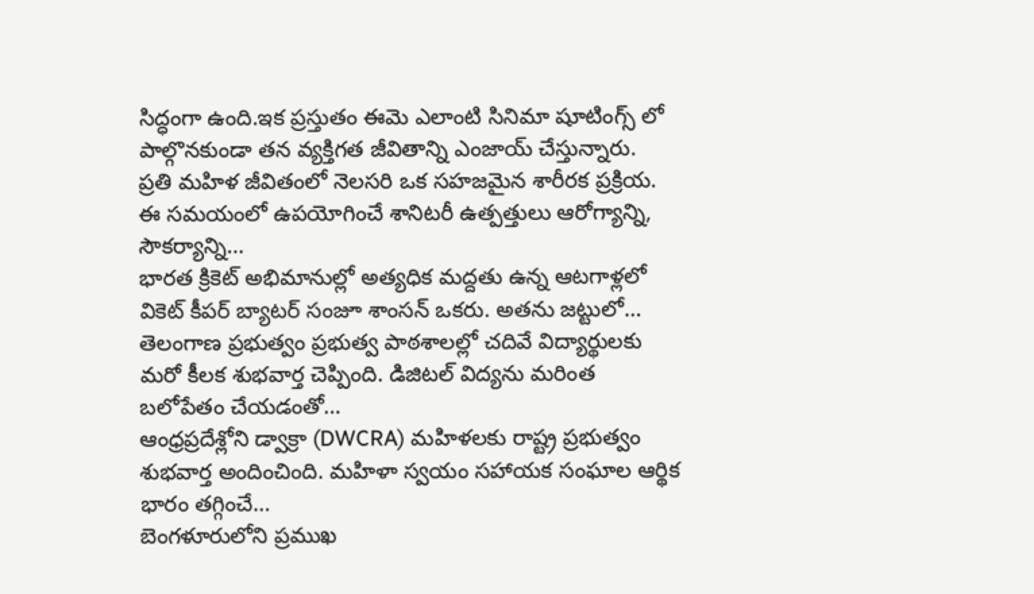సిద్ధంగా ఉంది.ఇక ప్రస్తుతం ఈమె ఎలాంటి సినిమా షూటింగ్స్ లో పాల్గొనకుండా తన వ్యక్తిగత జీవితాన్ని ఎంజాయ్ చేస్తున్నారు.
ప్రతి మహిళ జీవితంలో నెలసరి ఒక సహజమైన శారీరక ప్రక్రియ. ఈ సమయంలో ఉపయోగించే శానిటరీ ఉత్పత్తులు ఆరోగ్యాన్ని, సౌకర్యాన్ని…
భారత క్రికెట్ అభిమానుల్లో అత్యధిక మద్దతు ఉన్న ఆటగాళ్లలో వికెట్ కీపర్ బ్యాటర్ సంజూ శాంసన్ ఒకరు. అతను జట్టులో…
తెలంగాణ ప్రభుత్వం ప్రభుత్వ పాఠశాలల్లో చదివే విద్యార్థులకు మరో కీలక శుభవార్త చెప్పింది. డిజిటల్ విద్యను మరింత బలోపేతం చేయడంతో…
ఆంధ్రప్రదేశ్లోని డ్వాక్రా (DWCRA) మహిళలకు రాష్ట్ర ప్రభుత్వం శుభవార్త అందించింది. మహిళా స్వయం సహాయక సంఘాల ఆర్థిక భారం తగ్గించే…
బెంగళూరులోని ప్రముఖ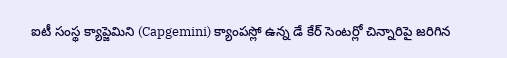ఐటీ సంస్థ క్యాప్జెమిని (Capgemini) క్యాంపస్లో ఉన్న డే కేర్ సెంటర్లో చిన్నారిపై జరిగిన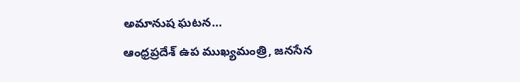అమానుష ఘటన…
ఆంధ్రప్రదేశ్ ఉప ముఖ్యమంత్రి, జనసేన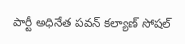పార్టీ అధినేత పవన్ కల్యాణ్ సోషల్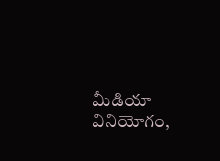మీడియా వినియోగం,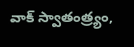వాక్ స్వాతంత్ర్యం,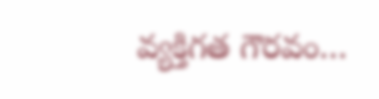వ్యక్తిగత గౌరవం…